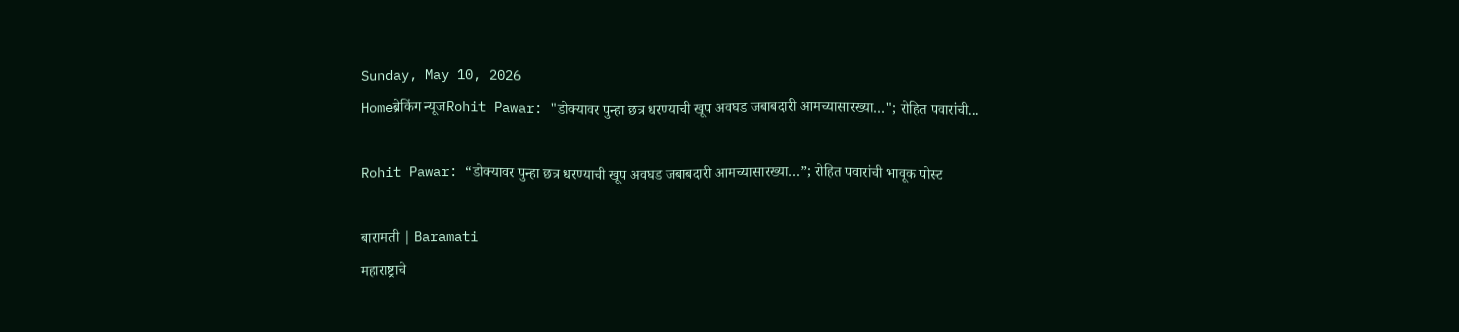Sunday, May 10, 2026
Homeब्रेकिंग न्यूजRohit Pawar: "डोक्यावर पुन्हा छत्र धरण्याची खूप अवघड जबाबदारी आमच्यासारख्या…"; रोहित पवारांची...

Rohit Pawar: “डोक्यावर पुन्हा छत्र धरण्याची खूप अवघड जबाबदारी आमच्यासारख्या…”; रोहित पवारांची भावूक पोस्ट

बारामती | Baramati
महाराष्ट्राचे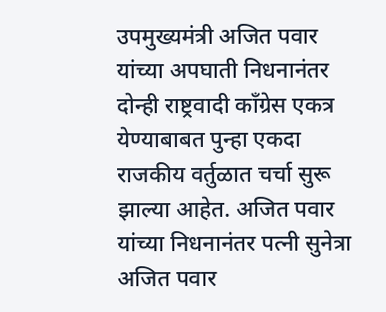उपमुख्यमंत्री अजित पवार यांच्या अपघाती निधनानंतर दोन्ही राष्ट्रवादी काँग्रेस एकत्र येण्याबाबत पुन्हा एकदा राजकीय वर्तुळात चर्चा सुरू झाल्या आहेत. अजित पवार यांच्या निधनानंतर पत्नी सुनेत्रा अजित पवार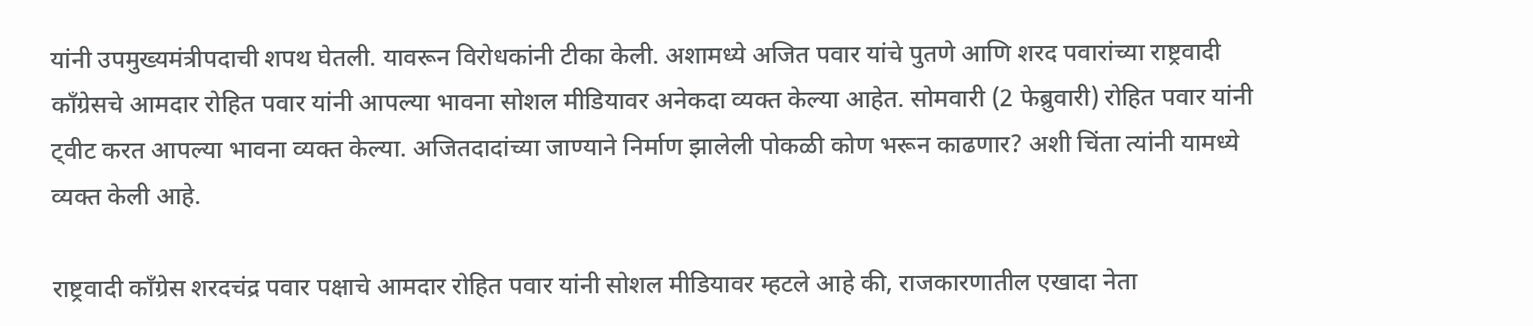यांनी उपमुख्यमंत्रीपदाची शपथ घेतली. यावरून विरोधकांनी टीका केली. अशामध्ये अजित पवार यांचे पुतणे आणि शरद पवारांच्या राष्ट्रवादी काँग्रेसचे आमदार रोहित पवार यांनी आपल्या भावना सोशल मीडियावर अनेकदा व्यक्त केल्या आहेत. सोमवारी (2 फेब्रुवारी) रोहित पवार यांनी ट्वीट करत आपल्या भावना व्यक्त केल्या. अजितदादांच्या जाण्याने निर्माण झालेली पोकळी कोण भरून काढणार? अशी चिंता त्यांनी यामध्ये व्यक्त केली आहे.

राष्ट्रवादी काँग्रेस शरदचंद्र पवार पक्षाचे आमदार रोहित पवार यांनी सोशल मीडियावर म्हटले आहे की, राजकारणातील एखादा नेता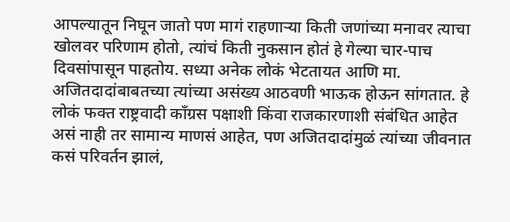आपल्यातून निघून जातो पण मागं राहणाऱ्या किती जणांच्या मनावर त्याचा खोलवर परिणाम होतो, त्यांचं किती नुकसान होतं हे गेल्या चार-पाच दिवसांपासून पाहतोय. सध्या अनेक लोकं भेटतायत आणि मा. अजितदादांबाबतच्या त्यांच्या असंख्य आठवणी भाऊक होऊन सांगतात. हे लोकं फक्त राष्ट्रवादी काँग्रस पक्षाशी किंवा राजकारणाशी संबंधित आहेत असं नाही तर सामान्य माणसं आहेत, पण अजितदादांमुळं त्यांच्या जीवनात कसं परिवर्तन झालं,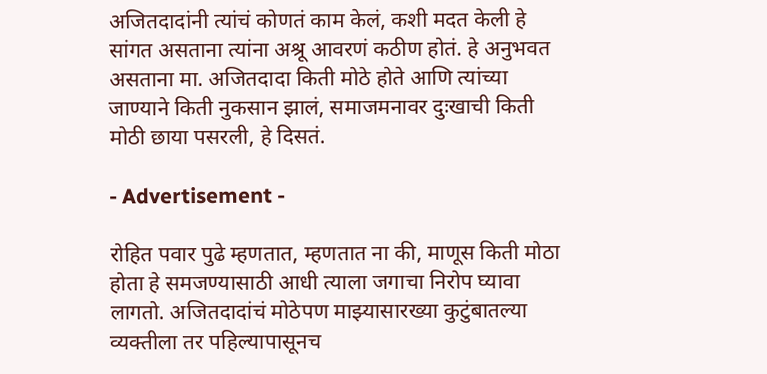अजितदादांनी त्यांचं कोणतं काम केलं, कशी मदत केली हे सांगत असताना त्यांना अश्रू आवरणं कठीण होतं. हे अनुभवत असताना मा. अजितदादा किती मोठे होते आणि त्यांच्या जाण्याने किती नुकसान झालं, समाजमनावर दुःखाची किती मोठी छाया पसरली, हे दिसतं.

- Advertisement -

रोहित पवार पुढे म्हणतात, म्हणतात ना की, माणूस किती मोठा होता हे समजण्यासाठी आधी त्याला जगाचा निरोप घ्यावा लागतो. अजितदादांचं मोठेपण माझ्यासारख्या कुटुंबातल्या व्यक्तीला तर पहिल्यापासूनच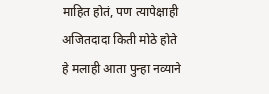माहित होतं, पण त्यापेक्षाही अजितदादा किती मोठे होते हे मलाही आता पुन्हा नव्याने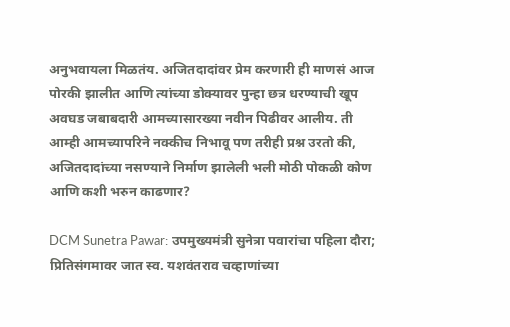अनुभवायला मिळतंय. अजितदादांवर प्रेम करणारी ही माणसं आज पोरकी झालीत आणि त्यांच्या डोक्यावर पुन्हा छत्र धरण्याची खूप अवघड जबाबदारी आमच्यासारख्या नवीन पिढीवर आलीय. ती आम्ही आमच्यापरिने नक्कीच निभावू पण तरीही प्रश्न उरतो की, अजितदादांच्या नसण्याने निर्माण झालेली भली मोठी पोकळी कोण आणि कशी भरुन काढणार?

DCM Sunetra Pawar: उपमुख्यमंत्री सुनेत्रा पवारांचा पहिला दौरा; प्रितिसंगमावर जात स्व. यशवंतराव चव्हाणांच्या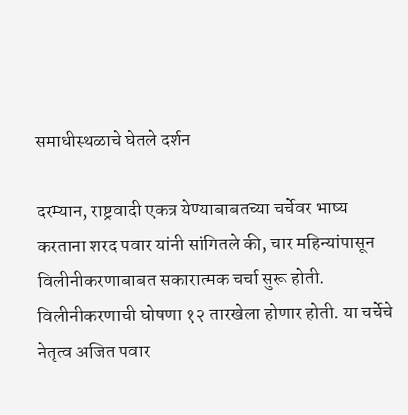समाधीस्थळाचे घेतले दर्शन

दरम्यान, राष्ट्रवादी एकत्र येण्याबाबतच्या चर्चेवर भाष्य करताना शरद पवार यांनी सांगितले की, चार महिन्यांपासून विलीनीकरणाबाबत सकारात्मक चर्चा सुरू होती. विलीनीकरणाची घोषणा १२ तारखेला होणार होती. या चर्चेचे नेतृत्व अजित पवार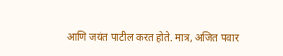आणि जयंत पाटील करत होते. मात्र, अजित पवार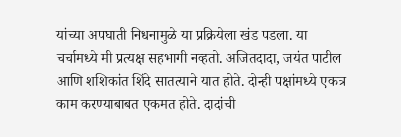यांच्या अपघाती निधनामुळे या प्रक्रियेला खंड पडला. या चर्चामध्ये मी प्रत्यक्ष सहभागी नव्हतो. अजितदादा, जयंत पाटील आणि शशिकांत शिंदे सातत्याने यात होते. दोन्ही पक्षांमध्ये एकत्र काम करण्याबाबत एकमत होते. दादांची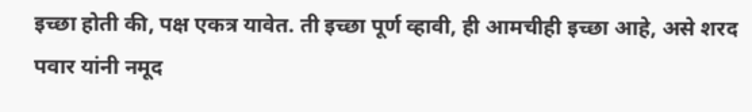इच्छा होती की, पक्ष एकत्र यावेत. ती इच्छा पूर्ण व्हावी, ही आमचीही इच्छा आहे, असे शरद पवार यांनी नमूद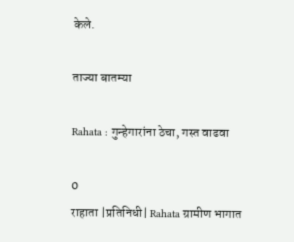केले.

ताज्या बातम्या

Rahata : गुन्हेगारांना ठेचा, गस्त वाढवा

0
राहाता |प्रतिनिधी| Rahata ग्रामीण भागात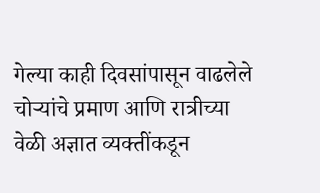गेल्या काही दिवसांपासून वाढलेले चोर्‍यांचे प्रमाण आणि रात्रीच्या वेळी अज्ञात व्यक्तींकडून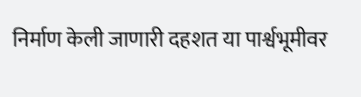निर्माण केली जाणारी दहशत या पार्श्वभूमीवर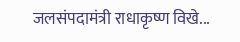जलसंपदामंत्री राधाकृष्ण विखे...